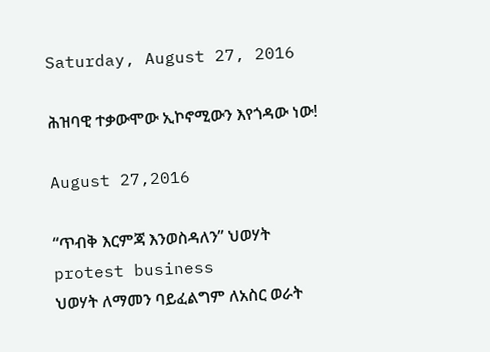Saturday, August 27, 2016

ሕዝባዊ ተቃውሞው ኢኮኖሚውን እየጎዳው ነው!

August 27,2016

“ጥብቅ እርምጃ እንወስዳለን” ህወሃት
protest business
ህወሃት ለማመን ባይፈልግም ለአስር ወራት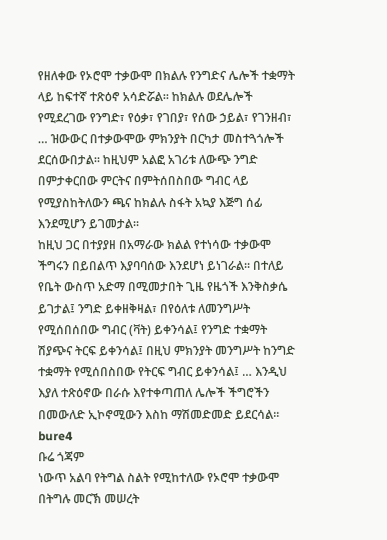የዘለቀው የኦሮሞ ተቃውሞ በክልሉ የንግድና ሌሎች ተቋማት ላይ ከፍተኛ ተጽዕኖ አሳድሯል፡፡ ከክልሉ ወደሌሎች የሚደረገው የንግድ፣ የዕቃ፣ የገበያ፣ የሰው ኃይል፣ የገንዘብ፣ … ዝውውር በተቃውሞው ምክንያት በርካታ መስተጓጎሎች ደርሰውበታል፡፡ ከዚህም አልፎ አገሪቱ ለውጭ ንግድ በምታቀርበው ምርትና በምትሰበስበው ግብር ላይ የሚያስከትለውን ጫና ከክልሉ ስፋት አኳያ እጅግ ሰፊ እንደሚሆን ይገመታል፡፡
ከዚህ ጋር በተያያዘ በአማራው ክልል የተነሳው ተቃውሞ ችግሩን በይበልጥ እያባባሰው እንደሆነ ይነገራል፡፡ በተለይ የቤት ውስጥ አድማ በሚመታበት ጊዜ የዜጎች እንቅስቃሴ ይገታል፤ ንግድ ይቀዘቅዛል፣ በየዕለቱ ለመንግሥት የሚሰበሰበው ግብር (ቫት) ይቀንሳል፤ የንግድ ተቋማት ሽያጭና ትርፍ ይቀንሳል፤ በዚህ ምክንያት መንግሥት ከንግድ ተቋማት የሚሰበስበው የትርፍ ግብር ይቀንሳል፤ … እንዲህ እያለ ተጽዕኖው በራሱ እየተቀጣጠለ ሌሎች ችግሮችን በመውለድ ኢኮኖሚውን እስከ ማሽመድመድ ይደርሳል፡፡
bure4
ቡሬ ጎጃም
ነውጥ አልባ የትግል ስልት የሚከተለው የኦሮሞ ተቃውሞ በትግሉ መርኽ መሠረት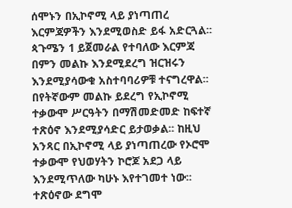ሰሞኑን በኢኮኖሚ ላይ ያነጣጠረ እርምጃዎችን እንደሚወስድ ይፋ አድርጓል፡፡ ጳጉሜን 1 ይጀመራል የተባለው እርምጃ በምን መልኩ እንደሚደረግ ዝርዝሩን እንደሚያሳውቁ አስተባባሪዎቹ ተናግረዋል፡፡ በየትኛውም መልኩ ይደረግ የኢኮኖሚ ተቃውሞ ሥርዓትን በማሽመድመድ ከፍተኛ ተጽዕኖ እንደሚያሳድር ይታወቃል፡፡ ከዚህ አንጻር በኢኮኖሚ ላይ ያነጣጠረው የኦሮሞ ተቃውሞ የህወሃትን ኮሮጆ አደጋ ላይ እንደሚጥለው ካሁኑ እየተገመተ ነው፡፡ ተጽዕኖው ደግሞ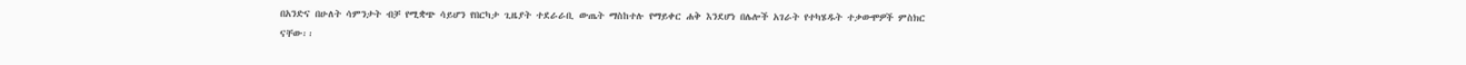በአንድና በሁለት ሳምንታት ብቻ የሚቋጭ ሳይሆን የበርካታ ጊዜያት ተደራራቢ ውጤት ማስከተሉ የማይቀር ሐቅ እንደሆነ በሌሎች አገራት የተካሄዱት ተቃውሞዎች ምስክር ናቸው፡፡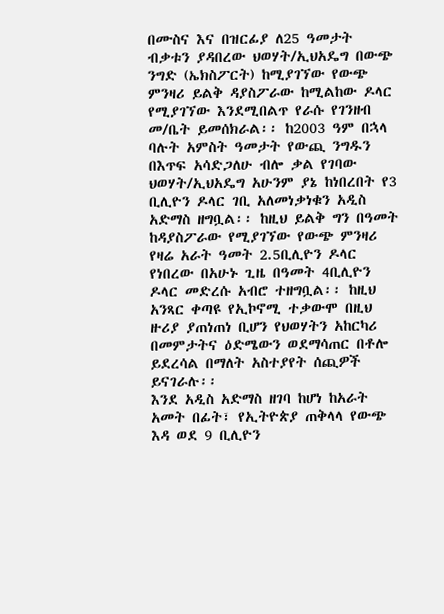በሙስና እና በዝርፊያ ለ25 ዓመታት ብቃቱን ያዳበረው ህወሃት/ኢህአዴግ በውጭ ንግድ (ኤክስፖርት) ከሚያገኘው የውጭ ምንዛሪ ይልቅ ዳያስፖራው ከሚልከው ዶላር የሚያገኘው እንደሚበልጥ የራሱ የገንዘብ መ/ቤት ይመሰክራል፡፡ ከ2003 ዓም በኋላ ባሉት አምስት ዓመታት የውጪ ንግዱን በእጥፍ አሳድጋለሁ ብሎ ቃል የገባው ህወሃት/ኢህአዴግ አሁንም ያኔ ከነበረበት የ3 ቢሊዮን ዶላር ገቢ አለመነቃነቁን አዲስ አድማስ ዘግቧል፡፡ ከዚህ ይልቅ ግን በዓመት ከዳያስፖራው የሚያገኘው የውጭ ምንዛሪ የዛሬ አራት ዓመት 2.5ቢሊዮን ዶላር የነበረው በአሁኑ ጊዜ በዓመት 4ቢሊዮን ዶላር መድረሱ አብሮ ተዘግቧል፡፡ ከዚህ አንጻር ቀጣዩ የኢኮኖሚ ተቃውሞ በዚህ ዙሪያ ያጠነጠነ ቢሆን የህወሃትን አከርካሪ በመምታትና ዕድሜውን ወደማሳጠር በቶሎ ይደረሳል በማለት አስተያየት ሰጪዎች ይናገራሉ፡፡
እንደ አዲስ አድማስ ዘገባ ከሆነ ከአራት አመት በፊት፣ የኢትዮጵያ ጠቅላላ የውጭ እዳ ወደ 9 ቢሊዮን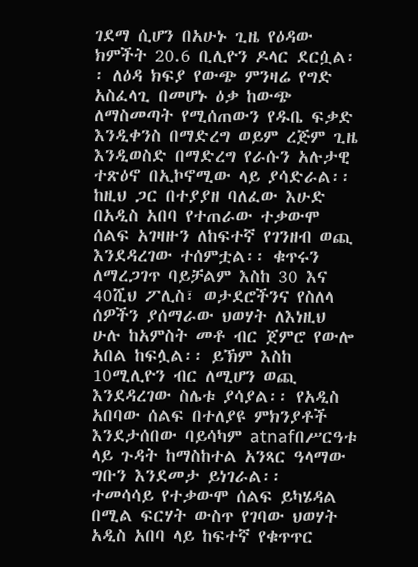ገደማ ሲሆን በአሁኑ ጊዜ የዕዳው ክምችት 20.6 ቢሊዮን ዶላር ደርሷል፡፡ ለዕዳ ክፍያ የውጭ ምንዛሬ የግድ አስፈላጊ በመሆኑ ዕቃ ከውጭ ለማስመጣት የሚሰጠውን የዱቤ ፍቃድ እንዲቀንስ በማድረግ ወይም ረጅም ጊዜ እንዲወስድ በማድረግ የራሱን አሉታዊ ተጽዕኖ በኢኮኖሚው ላይ ያሳድራል፡፡
ከዚህ ጋር በተያያዘ ባለፈው እሁድ በአዲስ አበባ የተጠራው ተቃውሞ ሰልፍ አገዛዙን ለከፍተኛ የገንዘብ ወጪ እንደዳረገው ተሰምቷል፡፡ ቁጥሩን ለማረጋገጥ ባይቻልም እስከ 30 እና 40ሺህ ፖሊስ፣ ወታደሮችንና የስለላ ሰዎችን ያሰማራው ህወሃት ለእነዚህ ሁሉ ከአምስት መቶ ብር ጀምሮ የውሎ አበል ከፍሏል፡፡ ይኽም እስከ 10ሚሊዮን ብር ለሚሆን ወጪ እንደዳረገው ስሌቱ ያሳያል፡፡ የአዲስ አበባው ሰልፍ በተለያዩ ምክንያቶች እንደታሰበው ባይሳካም atnafበሥርዓቱ ላይ ጉዳት ከማስከተል አንጻር ዓላማው ግቡን እንደመታ ይነገራል፡፡
ተመሳሳይ የተቃውሞ ሰልፍ ይካሄዳል በሚል ፍርሃት ውስጥ የገባው ህወሃት አዲስ አበባ ላይ ከፍተኛ የቁጥጥር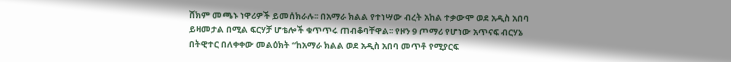ሸክም መጫኑ ነዋሪዎች ይመሰክራሉ፡፡ በአማራ ክልል የተነሣው ብረት አከል ተቃውሞ ወደ አዲስ አበባ ይዛመታል በሚል ፍርሃቻ ሆቴሎች ቁጥጥሩ ጠብቆባቸዋል፡፡ የዞን 9 ጦማሪ የሆነው አጥናፍ ብርሃኔ በትዊተር በለቀቀው መልዕክት “ከአማራ ክልል ወደ አዲስ አበባ መጥቶ የሚያርፍ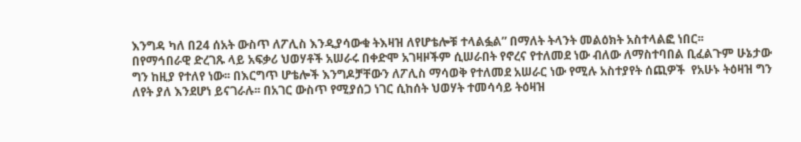እንግዳ ካለ በ24 ሰአት ውስጥ ለፖሊስ እንዲያሳውቁ ትእዛዝ ለየሆቴሎቹ ተላልፏል” በማለት ትላንት መልዕክት አስተላልፎ ነበር፡፡
በየማኅበራዊ ድረገጹ ላይ አፍቃሪ ህወሃቶች አሠራሩ በቀድሞ አገዛዞችም ሲሠራበት የኖረና የተለመደ ነው ብለው ለማስተባበል ቢፈልጉም ሁኔታው ግን ከዚያ የተለየ ነው፡፡ በእርግጥ ሆቴሎች እንግዶቻቸውን ለፖሊስ ማሳወቅ የተለመደ አሠራር ነው የሚሉ አስተያየት ሰጪዎች  የአሁኑ ትዕዛዝ ግን ለየት ያለ እንደሆነ ይናገራሉ፡፡ በአገር ውስጥ የሚያሰጋ ነገር ሲከሰት ህወሃት ተመሳሳይ ትዕዛዝ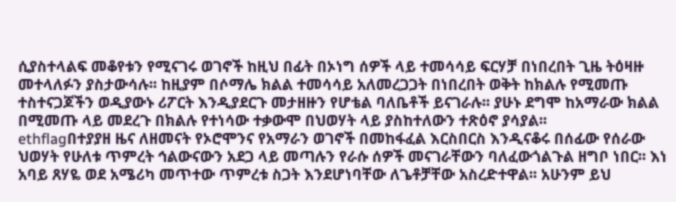ሲያስተላልፍ መቆየቱን የሚናገሩ ወገኖች ከዚህ በፊት በኦነግ ሰዎች ላይ ተመሳሳይ ፍርሃቻ በነበረበት ጊዜ ትዕዛዙ መተላለፉን ያስታውሳሉ፡፡ ከዚያም በሶማሌ ክልል ተመሳሳይ አለመረጋጋት በነበረበት ወቅት ከክልሉ የሚመጡ ተስተናጋጆችን ወዲያውኑ ሪፖርት እንዲያደርጉ መታዘዙን የሆቴል ባለቤቶች ይናገራሉ፡፡ ያሁኑ ደግሞ ከአማራው ክልል በሚመጡ ላይ መደረጉ በክልሉ የተነሳው ተቃውሞ በህወሃት ላይ ያስከተለውን ተጽዕኖ ያሳያል፡፡
ethflagበተያያዘ ዜና ለዘመናት የኦሮሞንና የአማራን ወገኖች በመከፋፈል እርስበርስ እንዲናቆሩ በሰፊው የሰራው ህወሃት የሁለቱ ጥምረት ኅልውናውን አደጋ ላይ መጣሉን የራሱ ሰዎች መናገራቸውን ባለፈውጎልጉል ዘግቦ ነበር፡፡ እነ አባይ ጸሃዬ ወደ አሜሪካ መጥተው ጥምረቱ ስጋት እንደሆነባቸው ለጌቶቻቸው አስረድተዋል፡፡ አሁንም ይህ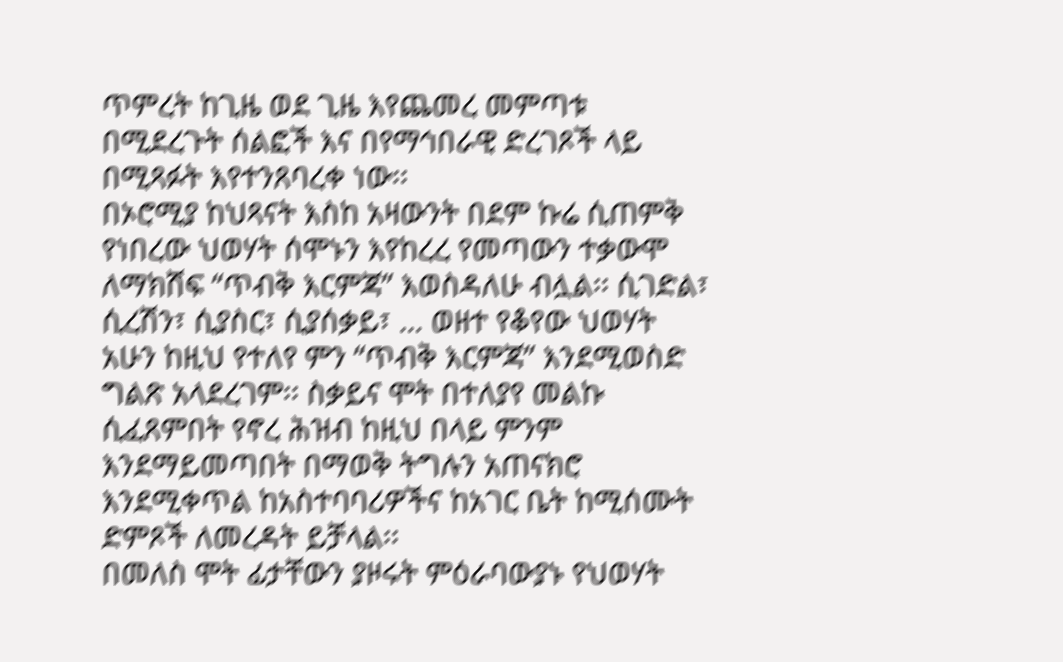ጥምረት ከጊዜ ወደ ጊዜ እየጨመረ መምጣቱ በሚደረጉት ሰልፎች እና በየማኅበራዊ ድረገጾች ላይ በሚጻፉት እየተንጸባረቀ ነው፡፡
በኦሮሚያ ከህጻናት እስከ አዛውንት በደም ኩሬ ሲጠምቅ የነበረው ህወሃት ሰሞኑን እየከረረ የመጣውን ተቃውሞ ለማክሸፍ “ጥብቅ እርምጃ” እወስዳለሁ ብሏል፡፡ ሲገድል፣ ሲረሽን፣ ሲያስር፣ ሲያሰቃይ፣ … ወዘተ የቆየው ህወሃት አሁን ከዚህ የተለየ ምን “ጥብቅ እርምጃ” እንደሚወስድ ግልጽ አላደረገም፡፡ ስቃይና ሞት በተለያየ መልኩ ሲፈጸምበት የኖረ ሕዝብ ከዚህ በላይ ምንም እንደማይመጣበት በማወቅ ትግሉን አጠናክሮ እንደሚቀጥል ከአስተባባሪዎችና ከአገር ቤት ከሚሰሙት ድምጾች ለመረዳት ይቻላል፡፡
በመለስ ሞት ፊታቸውን ያዞሩት ምዕራባውያኑ የህወሃት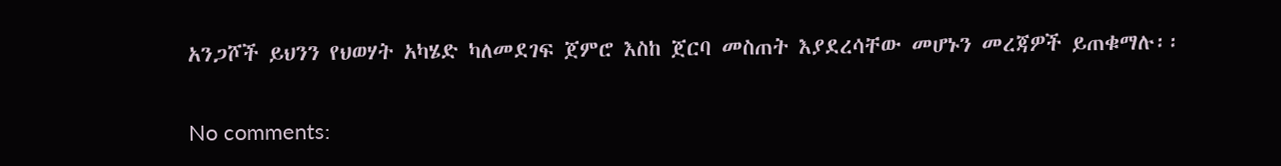አንጋሾች ይህንን የህወሃት አካሄድ ካለመደገፍ ጀምሮ እስከ ጀርባ መስጠት እያደረሳቸው መሆኑን መረጃዎች ይጠቁማሉ፡፡

No comments: